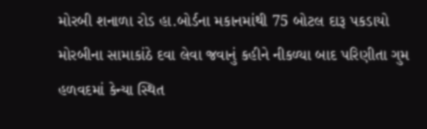મોરબી શનાળા રોડ હા.બોર્ડના મકાનમાંથી 75 બોટલ દારૂ પકડાયો મોરબીના સામાકાંઠે દવા લેવા જવાનું કહીને નીકળ્યા બાદ પરિણીતા ગુમ હળવદમાં કેન્યા સ્થિત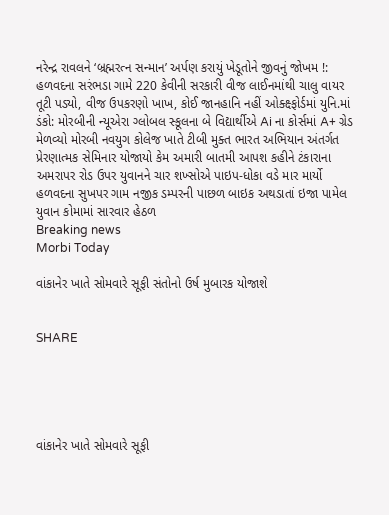નરેન્દ્ર રાવલને ‘બ્રહ્મરત્ન સન્માન’ અર્પણ કરાયું ખેડૂતોને જીવનું જોખમ !: હળવદના સરંભડા ગામે 220 કેવીની સરકારી વીજ લાઈનમાંથી ચાલુ વાયર તૂટી પડ્યો, વીજ ઉપકરણો ખાખ, કોઈ જાનહાનિ નહીં ઓક્ક્ષ્ફોર્ડમાં યુનિ.માં ડંકો: મોરબીની ન્યૂએરા ગ્લોબલ સ્કૂલના બે વિદ્યાર્થીએ Ai ના કોર્સમાં A+ ગ્રેડ મેળવ્યો મોરબી નવયુગ કોલેજ ખાતે ટીબી મુક્ત ભારત અભિયાન અંતર્ગત પ્રેરણાત્મક સેમિનાર યોજાયો કેમ અમારી બાતમી આપશ કહીને ટંકારાના અમરાપર રોડ ઉપર યુવાનને ચાર શખ્સોએ પાઇપ-ધોકા વડે માર માર્યો હળવદના સુખપર ગામ નજીક ડમ્પરની પાછળ બાઇક અથડાતાં ઇજા પામેલ યુવાન કોમામાં સારવાર હેઠળ
Breaking news
Morbi Today

વાંકાનેર ખાતે સોમવારે સૂફી સંતોનો ઉર્ષ મુબારક યોજાશે


SHARE





વાંકાનેર ખાતે સોમવારે સૂફી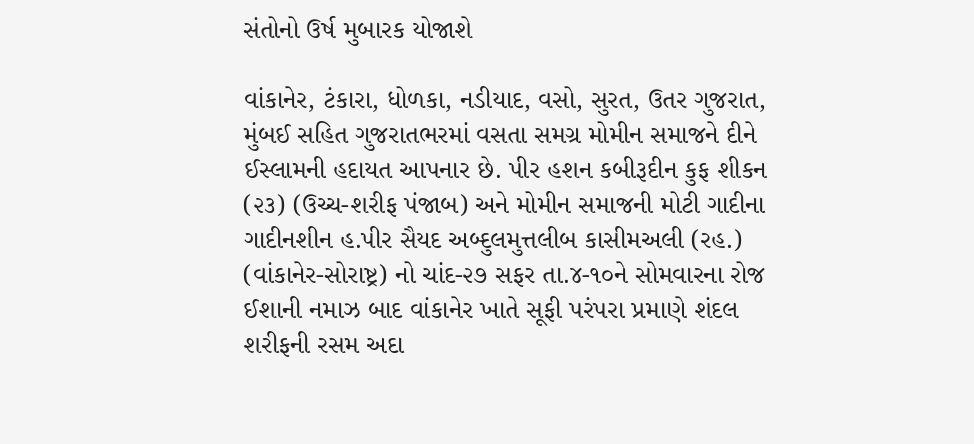સંતોનો ઉર્ષ મુબારક યોજાશે

વાંકાનેર, ટંકારા, ધોળકા, નડીયાદ, વસો, સુરત, ઉતર ગુજરાત, મુંબઈ સહિત ગુજરાતભરમાં વસતા સમગ્ર મોમીન સમાજને દીને ઈસ્લામની હદાયત આપનાર છે. પીર હશન કબીરૂદીન કુફ શીકન (૨૩) (ઉચ્ચ-શરીફ પંજાબ) અને મોમીન સમાજની મોટી ગાદીના ગાદીનશીન હ.પીર સૈયદ અબ્દુલમુત્તલીબ કાસીમઅલી (રહ.) (વાંકાનેર-સોરાષ્ટ્ર) નો ચાંદ-૨૭ સફર તા.૪-૧૦ને સોમવારના રોજ ઈશાની નમાઝ બાદ વાંકાનેર ખાતે સૂફી પરંપરા પ્રમાણે શંદલ શરીફની રસમ અદા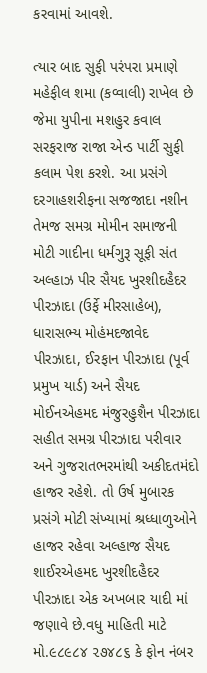કરવામાં આવશે.

ત્યાર બાદ સુફી પરંપરા પ્રમાણે મહેફીલ શમા (કવ્વાલી) રાખેલ છે જેમા યુપીના મશહુર કવાલ સરફરાજ રાજા એન્ડ પાર્ટી સુફી કલામ પેશ કરશે. આ પ્રસંગે દરગાહશરીફના સજજાદા નશીન તેમજ સમગ્ર મોમીન સમાજની મોટી ગાદીના ધર્મગુરૂ સૂફી સંત અલ્હાઝ પીર સૈયદ ખુરશીદહૈદર પીરઝાદા (ઉર્ફે મીરસાહેબ), ધારાસભ્ય મોહંમદજાવેદ પીરઝાદા, ઈરફાન પીરઝાદા (પૂર્વ પ્રમુખ યાર્ડ) અને સૈયદ મોઈનએહમદ મંજુરહુશૈન પીરઝાદા સહીત સમગ્ર પીરઝાદા પરીવાર અને ગુજરાતભરમાંથી અકીદતમંદો હાજર રહેશે. તો ઉર્ષ મુબારક પ્રસંગે મોટી સંખ્યામાં શ્રધ્ધાળુઓને હાજર રહેવા અલ્હાજ સૈયદ શાઈરએહમદ ખુરશીદહૈદર પીરઝાદા એક અખબાર યાદી માં જણાવે છે.વધુ માહિતી માટે મો.૯૮૯૮૪ ૨૭૪૮૬ કે ફોન નંબર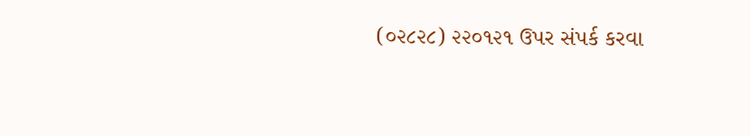(૦૨૮૨૮) ૨૨૦૧૨૧ ઉપર સંપર્ક કરવા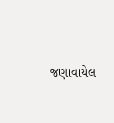જણાવાયેલ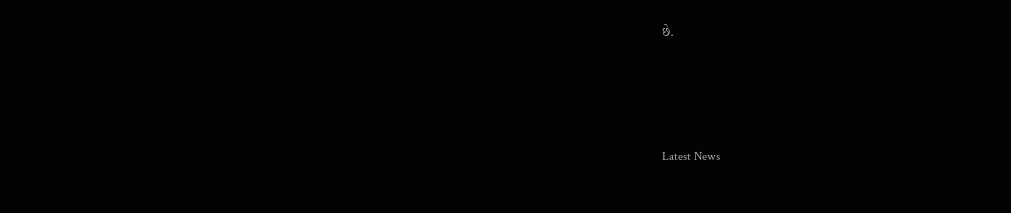છે.




Latest News